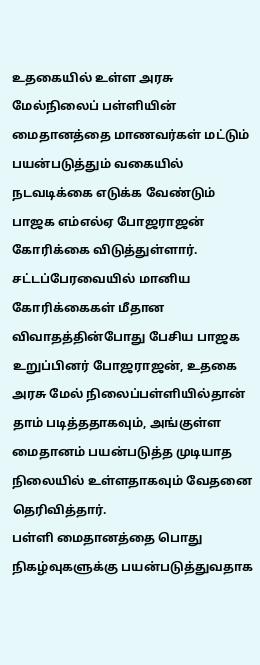உதகையில் உள்ள அரசு மேல்நிலைப் பள்ளியின் மைதானத்தை மாணவர்கள் மட்டும் பயன்படுத்தும் வகையில் நடவடிக்கை எடுக்க வேண்டும் பாஜக எம்எல்ஏ போஜராஜன் கோரிக்கை விடுத்துள்ளார்.
சட்டப்பேரவையில் மானிய கோரிக்கைகள் மீதான விவாதத்தின்போது பேசிய பாஜக உறுப்பினர் போஜராஜன், உதகை அரசு மேல் நிலைப்பள்ளியில்தான் தாம் படித்ததாகவும், அங்குள்ள மைதானம் பயன்படுத்த முடியாத நிலையில் உள்ளதாகவும் வேதனை தெரிவித்தார்.
பள்ளி மைதானத்தை பொது நிகழ்வுகளுக்கு பயன்படுத்துவதாக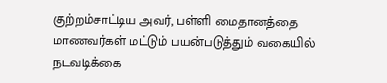குற்றம்சாட்டிய அவர், பள்ளி மைதானத்தை மாணவர்கள் மட்டும் பயன்படுத்தும் வகையில் நடவடிக்கை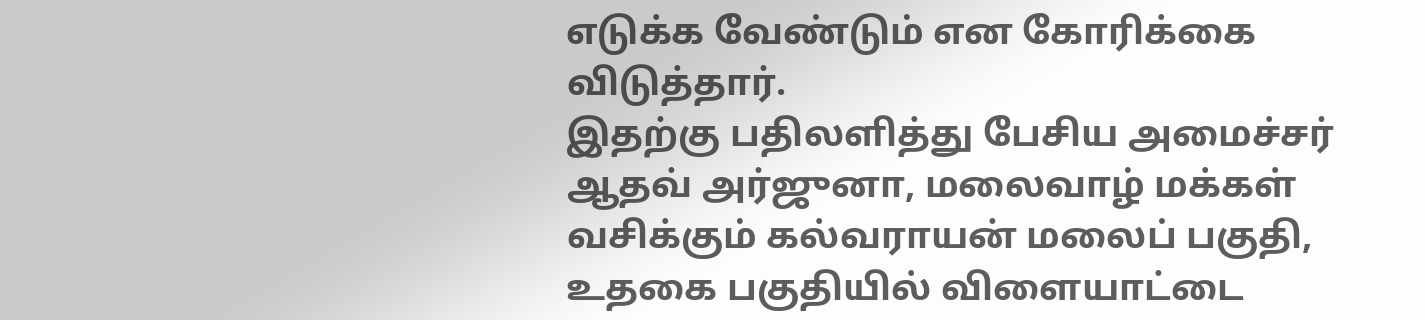எடுக்க வேண்டும் என கோரிக்கை விடுத்தார்.
இதற்கு பதிலளித்து பேசிய அமைச்சர் ஆதவ் அர்ஜுனா, மலைவாழ் மக்கள் வசிக்கும் கல்வராயன் மலைப் பகுதி, உதகை பகுதியில் விளையாட்டை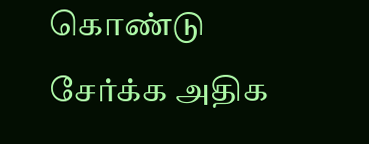கொண்டு சேர்க்க அதிக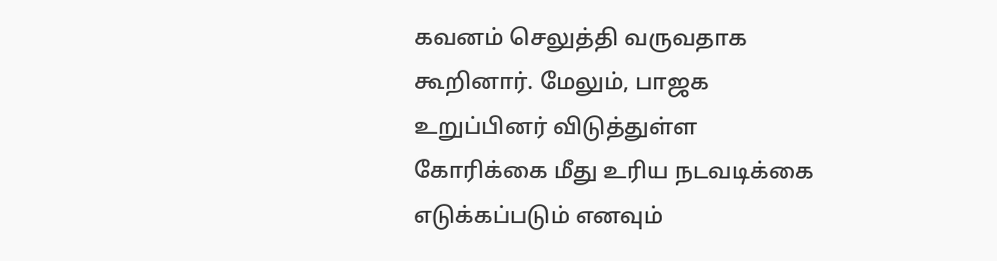கவனம் செலுத்தி வருவதாக கூறினார். மேலும், பாஜக உறுப்பினர் விடுத்துள்ள கோரிக்கை மீது உரிய நடவடிக்கை எடுக்கப்படும் எனவும்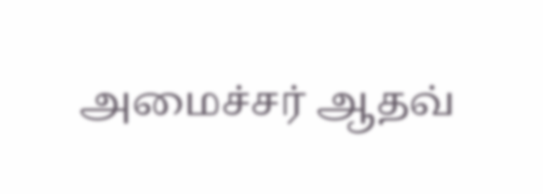அமைச்சர் ஆதவ்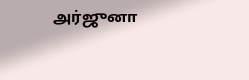அர்ஜுனா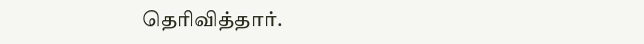தெரிவித்தார்.